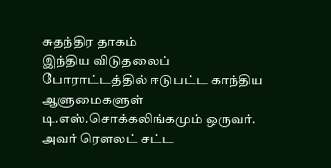சுதந்திர தாகம்
இந்திய விடுதலைப் போராட்டத்தில் ஈடுபட்ட காந்திய ஆளுமைகளுள் டி.எஸ்.சொக்கலிங்கமும் ஒருவர். அவர் ரெளலட் சட்ட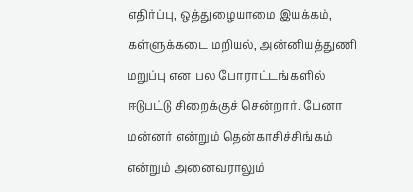எதிர்ப்பு, ஒத்துழையாமை இயக்கம், கள்ளுக்கடை மறியல், அன்னியத்துணி மறுப்பு என பல போராட்டங்களில் ஈடுபட்டு சிறைக்குச் சென்றார். பேனா மன்னர் என்றும் தென்காசிச்சிங்கம் என்றும் அனைவராலும்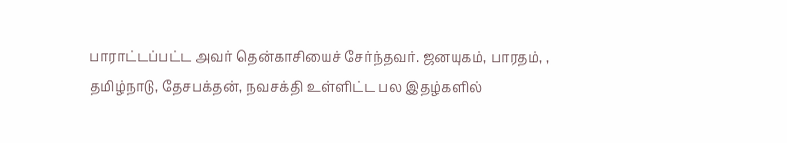பாராட்டப்பட்ட அவர் தென்காசியைச் சேர்ந்தவர். ஜனயுகம், பாரதம், , தமிழ்நாடு, தேசபக்தன், நவசக்தி உள்ளிட்ட பல இதழ்களில்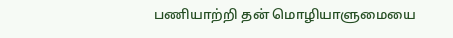பணியாற்றி தன் மொழியாளுமையை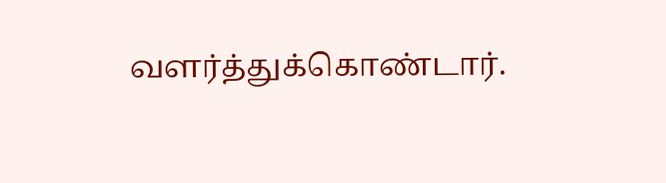வளர்த்துக்கொண்டார்.